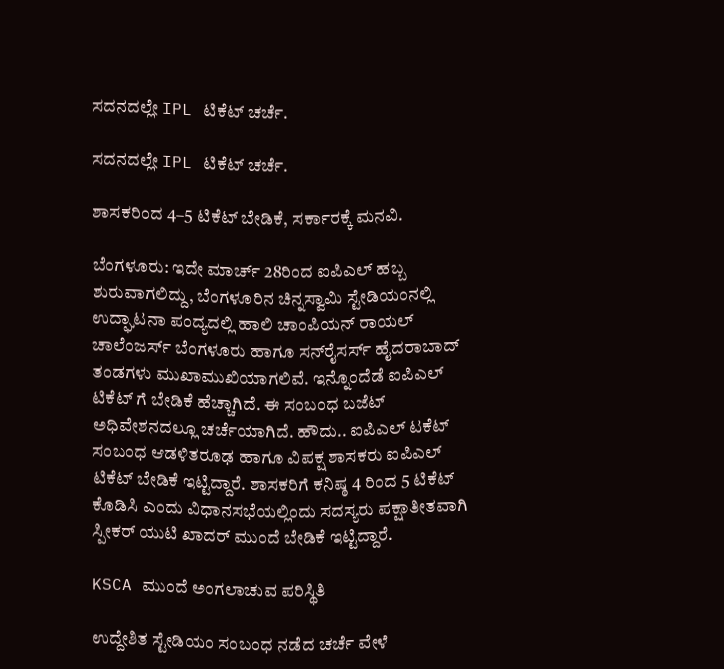ಸದನದಲ್ಲೇ IPL ಟಿಕೆಟ್ ಚರ್ಚೆ.

ಸದನದಲ್ಲೇ IPL ಟಿಕೆಟ್ ಚರ್ಚೆ.

ಶಾಸಕರಿಂದ 4–5 ಟಿಕೆಟ್ ಬೇಡಿಕೆ, ಸರ್ಕಾರಕ್ಕೆ ಮನವಿ.

ಬೆಂಗಳೂರು: ಇದೇ ಮಾರ್ಚ್ 28ರಿಂದ ಐಪಿಎಲ್ ಹಬ್ಬ ಶುರುವಾಗಲಿದ್ದು, ಬೆಂಗಳೂರಿನ ಚಿನ್ನಸ್ವಾಮಿ ಸ್ಟೇಡಿಯಂನಲ್ಲಿ ಉದ್ಘಾಟನಾ ಪಂದ್ಯದಲ್ಲಿ ಹಾಲಿ ಚಾಂಪಿಯನ್ ರಾಯಲ್ ಚಾಲೆಂಜರ್ಸ್ ಬೆಂಗಳೂರು ಹಾಗೂ ಸನ್‌ರೈಸರ್ಸ್ ಹೈದರಾಬಾದ್ ತಂಡಗಳು ಮುಖಾಮುಖಿಯಾಗಲಿವೆ. ಇನ್ನೊಂದೆಡೆ ಐಪಿಎಲ್ ಟಿಕೆಟ್ ಗೆ ಬೇಡಿಕೆ ಹೆಚ್ಚಾಗಿದೆ. ಈ ಸಂಬಂಧ ಬಜೆಟ್ ಅಧಿವೇಶನದಲ್ಲೂ ಚರ್ಚೆಯಾಗಿದೆ. ಹೌದು.. ಐಪಿಎಲ್ ಟಕೆಟ್ ಸಂಬಂಧ ಆಡಳಿತರೂಢ ಹಾಗೂ ವಿಪಕ್ಷ ಶಾಸಕರು ಐಪಿಎಲ್ ಟಿಕೆಟ್ ಬೇಡಿಕೆ ಇಟ್ಟಿದ್ದಾರೆ. ಶಾಸಕರಿಗೆ ಕನಿಷ್ಠ 4 ರಿಂದ 5 ಟಿಕೆಟ್ ಕೊಡಿಸಿ ಎಂದು ವಿಧಾನಸಭೆಯಲ್ಲಿಂದು ಸದಸ್ಯರು ಪಕ್ಷಾತೀತವಾಗಿ ಸ್ಪೀಕರ್ ಯುಟಿ ಖಾದರ್ ಮುಂದೆ ಬೇಡಿಕೆ ಇಟ್ಟಿದ್ದಾರೆ.

KSCA ಮುಂದೆ ಅಂಗಲಾಚುವ ಪರಿಸ್ಥಿತಿ

ಉದ್ದೇಶಿತ ಸ್ಟೇಡಿಯಂ ಸಂಬಂಧ ನಡೆದ ಚರ್ಚೆ ವೇಳೆ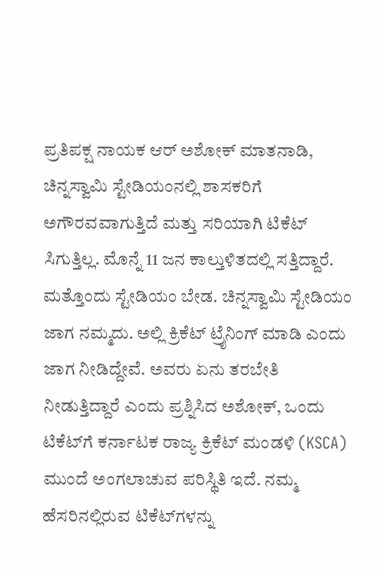ಪ್ರತಿಪಕ್ಷ ನಾಯಕ ಆರ್ ಅಶೋಕ್ ಮಾತನಾಡಿ, ಚಿನ್ನಸ್ವಾಮಿ ಸ್ಟೇಡಿಯಂನಲ್ಲಿ ಶಾಸಕರಿಗೆ ಅಗೌರವವಾಗುತ್ತಿದೆ ಮತ್ತು ಸರಿಯಾಗಿ ಟಿಕೆಟ್ ಸಿಗುತ್ತಿಲ್ಲ. ಮೊನ್ನೆ 11 ಜನ ಕಾಲ್ತುಳಿತದಲ್ಲಿ ಸತ್ತಿದ್ದಾರೆ. ಮತ್ತೊಂದು ಸ್ಟೇಡಿಯಂ ಬೇಡ. ಚಿನ್ನಸ್ವಾಮಿ ಸ್ಟೇಡಿಯಂ ಜಾಗ ನಮ್ಮದು. ಅಲ್ಲಿ ಕ್ರಿಕೆಟ್ ಟ್ರೈನಿಂಗ್ ಮಾಡಿ‌ ಎಂದು ಜಾಗ ನೀಡಿದ್ದೇವೆ. ಅವರು ಏನು ತರಬೇತಿ ನೀಡುತ್ತಿದ್ದಾರೆ ಎಂದು ಪ್ರಶ್ನಿಸಿದ ಅಶೋಕ್, ಒಂದು ಟಿಕೆಟ್‌ಗೆ ಕರ್ನಾಟಕ ರಾಜ್ಯ ಕ್ರಿಕೆಟ್‌ ಮಂಡಳಿ (KSCA) ಮುಂದೆ ಅಂಗಲಾಚುವ ಪರಿಸ್ಥಿತಿ ಇದೆ. ನಮ್ಮ ಹೆಸರಿನಲ್ಲಿರುವ ಟಿಕೆಟ್‌ಗಳನ್ನು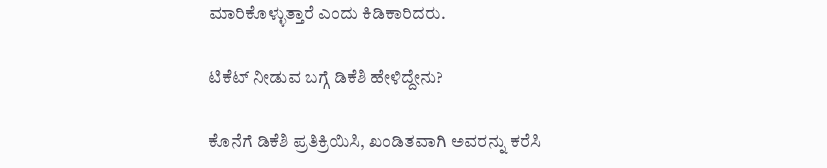ಮಾರಿಕೊಳ್ಳುತ್ತಾರೆ ಎಂದು ಕಿಡಿಕಾರಿದರು.

ಟಿಕೆಟ್ ನೀಡುವ ಬಗ್ಗೆ ಡಿಕೆಶಿ ಹೇಳಿದ್ದೇನು?

ಕೊನೆಗೆ ಡಿಕೆಶಿ ಪ್ರತಿಕ್ರಿಯಿಸಿ, ಖಂಡಿತವಾಗಿ ಅವರನ್ನು ಕರೆಸಿ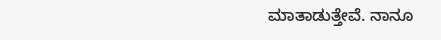ಮಾತಾಡುತ್ತೇವೆ. ನಾನೂ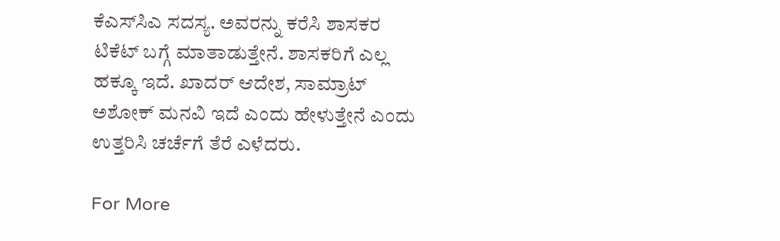ಕೆಎಸ್‌ಸಿಎ ಸದಸ್ಯ. ಅವರನ್ನು ಕರೆಸಿ ಶಾಸಕರ ಟಿಕೆಟ್ ಬಗ್ಗೆ ಮಾತಾಡುತ್ತೇನೆ. ಶಾಸಕರಿಗೆ ಎಲ್ಲ ಹಕ್ಕೂ ಇದೆ. ಖಾದರ್ ಆದೇಶ, ಸಾಮ್ರಾಟ್ ಅಶೋಕ್ ಮನವಿ ಇದೆ ಎಂದು ಹೇಳುತ್ತೇನೆ ಎಂದು ಉತ್ತರಿಸಿ ಚರ್ಚೆಗೆ ತೆರೆ ಎಳೆದರು.

For More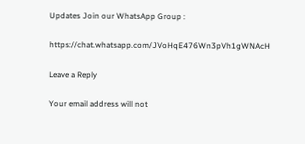Updates Join our WhatsApp Group :

https://chat.whatsapp.com/JVoHqE476Wn3pVh1gWNAcH

Leave a Reply

Your email address will not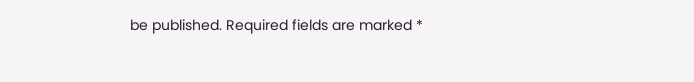be published. Required fields are marked *